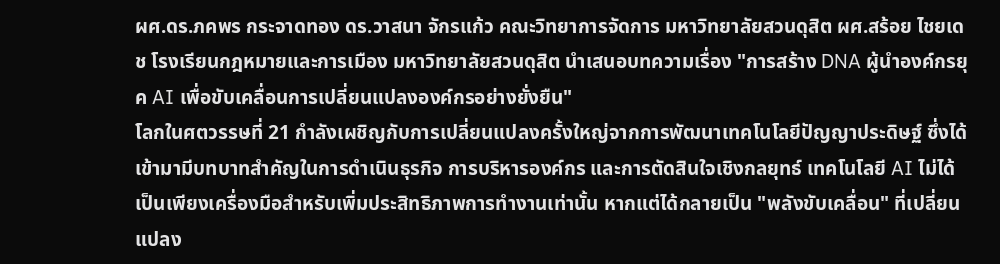ผศ.ดร.ภคพร กระจาดทอง ดร.วาสนา จักรแก้ว คณะวิทยาการจัดการ มหาวิทยาลัยสวนดุสิต ผศ.สร้อย ไชยเดช โรงเรียนกฎหมายและการเมือง มหาวิทยาลัยสวนดุสิต นำเสนอบทความเรื่อง "การสร้าง DNA ผู้นำองค์กรยุค AI เพื่อขับเคลื่อนการเปลี่ยนแปลงองค์กรอย่างยั่งยืน"
โลกในศตวรรษที่ 21 กำลังเผชิญกับการเปลี่ยนแปลงครั้งใหญ่จากการพัฒนาเทคโนโลยีปัญญาประดิษฐ์ ซึ่งได้เข้ามามีบทบาทสำคัญในการดำเนินธุรกิจ การบริหารองค์กร และการตัดสินใจเชิงกลยุทธ์ เทคโนโลยี AI ไม่ได้เป็นเพียงเครื่องมือสำหรับเพิ่มประสิทธิภาพการทำงานเท่านั้น หากแต่ได้กลายเป็น "พลังขับเคลื่อน" ที่เปลี่ยนแปลง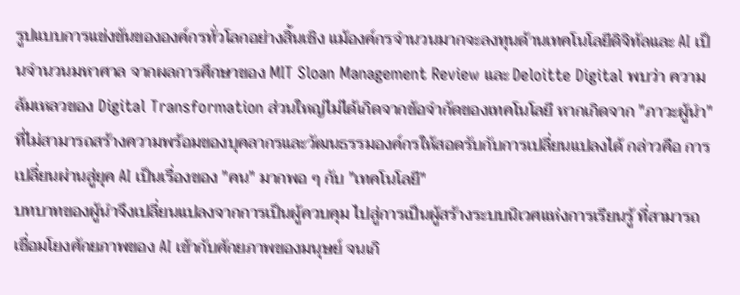รูปแบบการแข่งขันขององค์กรทั่วโลกอย่างสิ้นเชิง แม้องค์กรจำนวนมากจะลงทุนด้านเทคโนโลยีดิจิทัลและ AI เป็นจำนวนมหาศาล จากผลการศึกษาของ MIT Sloan Management Review และ Deloitte Digital พบว่า ความล้มเหลวของ Digital Transformation ส่วนใหญ่ไม่ได้เกิดจากข้อจำกัดของเทคโนโลยี หากเกิดจาก "ภาวะผู้นำ" ที่ไม่สามารถสร้างความพร้อมของบุคลากรและวัฒนธรรมองค์กรให้สอดรับกับการเปลี่ยนแปลงได้ กล่าวคือ การเปลี่ยนผ่านสู่ยุค AI เป็นเรื่องของ "คน" มากพอ ๆ กับ "เทคโนโลยี"
บทบาทของผู้นำจึงเปลี่ยนแปลงจากการเป็นผู้ควบคุม ไปสู่การเป็นผู้สร้างระบบนิเวศแห่งการเรียนรู้ ที่สามารถเชื่อมโยงศักยภาพของ AI เข้ากับศักยภาพของมนุษย์ จนเกิ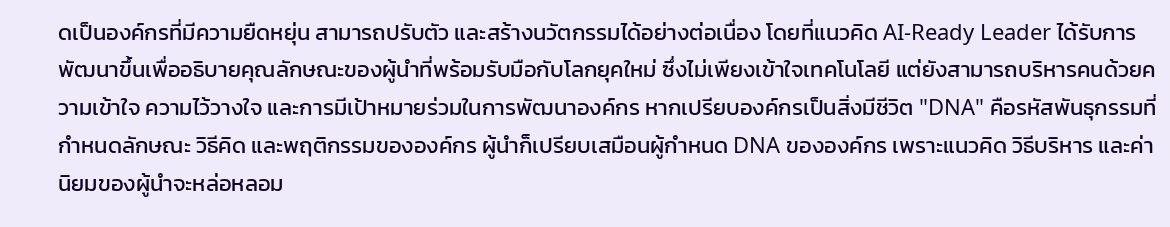ดเป็นองค์กรที่มีความยืดหยุ่น สามารถปรับตัว และสร้างนวัตกรรมได้อย่างต่อเนื่อง โดยที่แนวคิด AI-Ready Leader ได้รับการพัฒนาขึ้นเพื่ออธิบายคุณลักษณะของผู้นำที่พร้อมรับมือกับโลกยุคใหม่ ซึ่งไม่เพียงเข้าใจเทคโนโลยี แต่ยังสามารถบริหารคนด้วยความเข้าใจ ความไว้วางใจ และการมีเป้าหมายร่วมในการพัฒนาองค์กร หากเปรียบองค์กรเป็นสิ่งมีชีวิต "DNA" คือรหัสพันธุกรรมที่กำหนดลักษณะ วิธีคิด และพฤติกรรมขององค์กร ผู้นำก็เปรียบเสมือนผู้กำหนด DNA ขององค์กร เพราะแนวคิด วิธีบริหาร และค่านิยมของผู้นำจะหล่อหลอม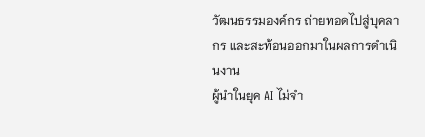วัฒนธรรมองค์กร ถ่ายทอดไปสู่บุคลากร และสะท้อนออกมาในผลการดำเนินงาน
ผู้นำในยุค AI ไม่จำ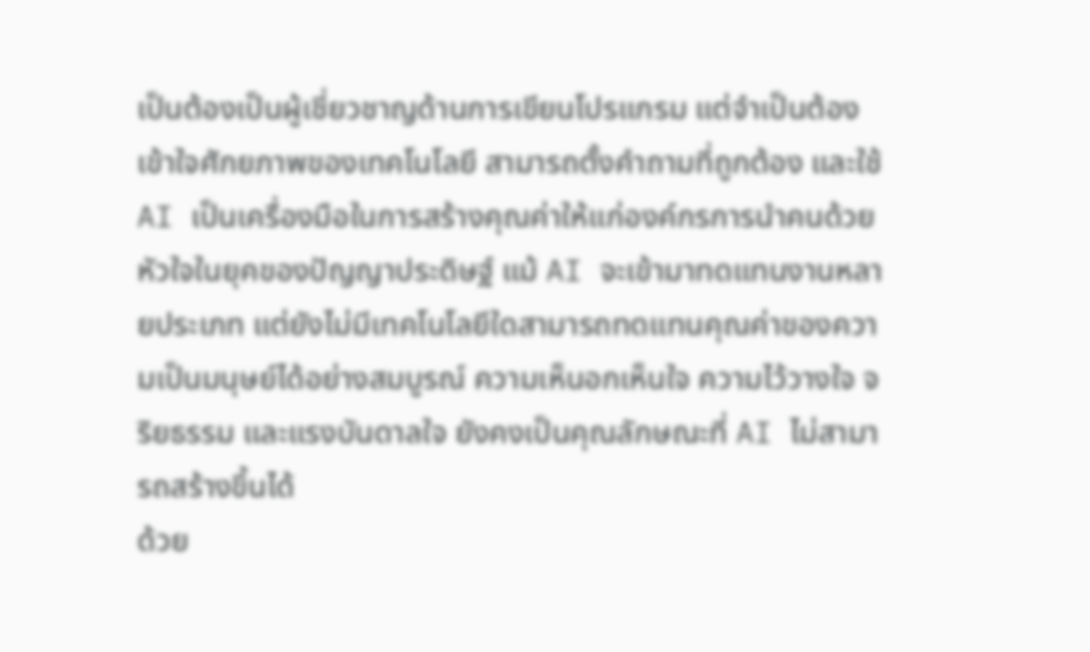เป็นต้องเป็นผู้เชี่ยวชาญด้านการเขียนโปรแกรม แต่จำเป็นต้องเข้าใจศักยภาพของเทคโนโลยี สามารถตั้งคำถามที่ถูกต้อง และใช้ AI เป็นเครื่องมือในการสร้างคุณค่าให้แก่องค์กรการนำคนด้วยหัวใจในยุคของปัญญาประดิษฐ์ แม้ AI จะเข้ามาทดแทนงานหลายประเภท แต่ยังไม่มีเทคโนโลยีใดสามารถทดแทนคุณค่าของความเป็นมนุษย์ได้อย่างสมบูรณ์ ความเห็นอกเห็นใจ ความไว้วางใจ จริยธรรม และแรงบันดาลใจ ยังคงเป็นคุณลักษณะที่ AI ไม่สามารถสร้างขึ้นได้
ด้วย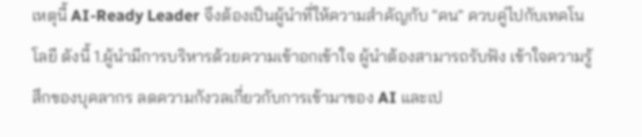เหตุนี้ AI-Ready Leader จึงต้องเป็นผู้นำที่ให้ความสำคัญกับ "คน" ควบคู่ไปกับเทคโนโลยี ดังนี้ 1.ผู้นำมีการบริหารด้วยความเข้าอกเข้าใจ ผู้นำต้องสามารถรับฟัง เข้าใจความรู้สึกของบุคลากร ลดความกังวลเกี่ยวกับการเข้ามาของ AI และเป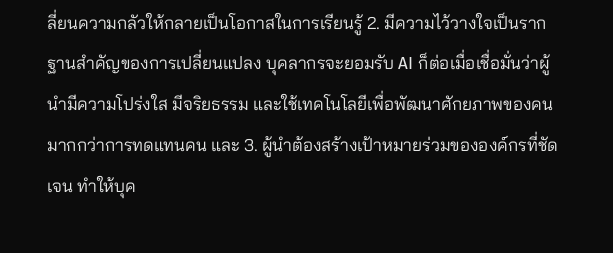ลี่ยนความกลัวให้กลายเป็นโอกาสในการเรียนรู้ 2. มีความไว้วางใจเป็นรากฐานสำคัญของการเปลี่ยนแปลง บุคลากรจะยอมรับ AI ก็ต่อเมื่อเชื่อมั่นว่าผู้นำมีความโปร่งใส มีจริยธรรม และใช้เทคโนโลยีเพื่อพัฒนาศักยภาพของคน มากกว่าการทดแทนคน และ 3. ผู้นำต้องสร้างเป้าหมายร่วมขององค์กรที่ชัดเจน ทำให้บุค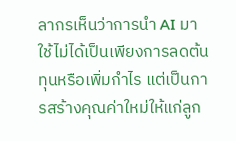ลากรเห็นว่าการนำ AI มาใช้ไม่ได้เป็นเพียงการลดต้นทุนหรือเพิ่มกำไร แต่เป็นการสร้างคุณค่าใหม่ให้แก่ลูก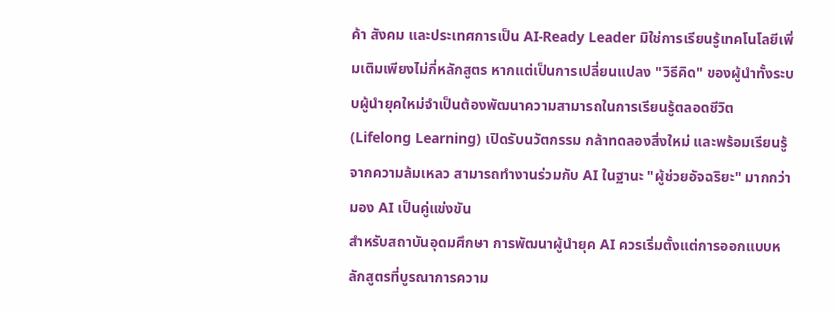ค้า สังคม และประเทศการเป็น AI-Ready Leader มิใช่การเรียนรู้เทคโนโลยีเพิ่มเติมเพียงไม่กี่หลักสูตร หากแต่เป็นการเปลี่ยนแปลง "วิธีคิด" ของผู้นำทั้งระบบผู้นำยุคใหม่จำเป็นต้องพัฒนาความสามารถในการเรียนรู้ตลอดชีวิต (Lifelong Learning) เปิดรับนวัตกรรม กล้าทดลองสิ่งใหม่ และพร้อมเรียนรู้จากความล้มเหลว สามารถทำงานร่วมกับ AI ในฐานะ "ผู้ช่วยอัจฉริยะ" มากกว่ามอง AI เป็นคู่แข่งขัน
สำหรับสถาบันอุดมศึกษา การพัฒนาผู้นำยุค AI ควรเริ่มตั้งแต่การออกแบบหลักสูตรที่บูรณาการความ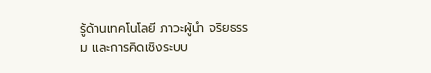รู้ด้านเทคโนโลยี ภาวะผู้นำ จริยธรรม และการคิดเชิงระบบ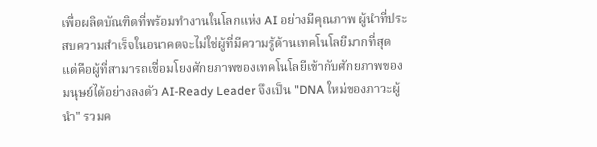เพื่อผลิตบัณฑิตที่พร้อมทำงานในโลกแห่ง AI อย่างมีคุณภาพ ผู้นำที่ประสบความสำเร็จในอนาคตจะไม่ใช่ผู้ที่มีความรู้ด้านเทคโนโลยีมากที่สุด แต่คือผู้ที่สามารถเชื่อมโยงศักยภาพของเทคโนโลยีเข้ากับศักยภาพของมนุษย์ได้อย่างลงตัว AI-Ready Leader จึงเป็น "DNA ใหม่ของภาวะผู้นำ" รวมค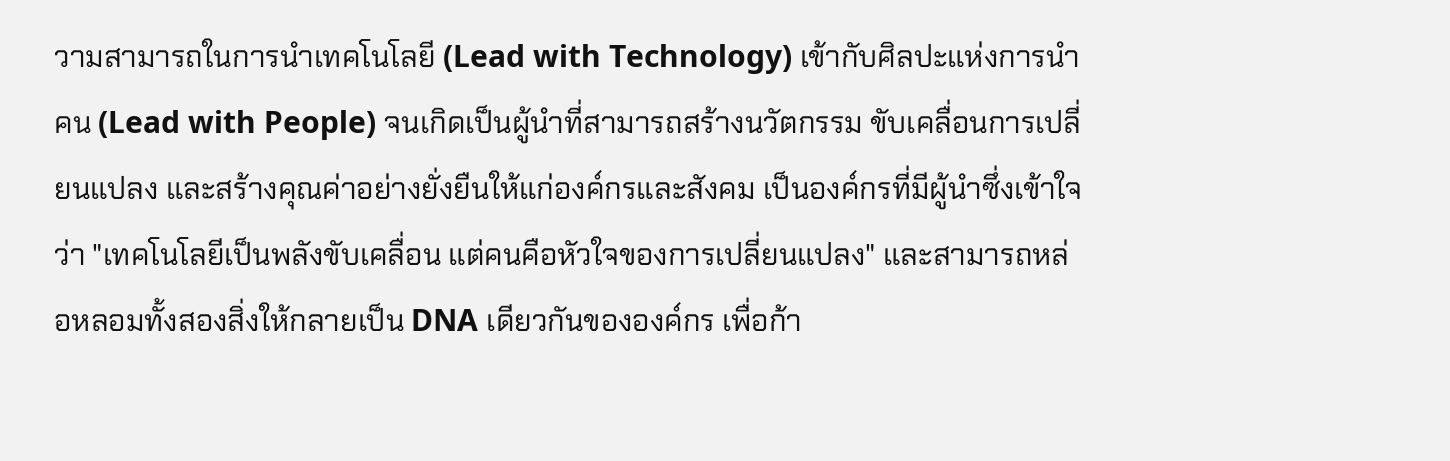วามสามารถในการนำเทคโนโลยี (Lead with Technology) เข้ากับศิลปะแห่งการนำคน (Lead with People) จนเกิดเป็นผู้นำที่สามารถสร้างนวัตกรรม ขับเคลื่อนการเปลี่ยนแปลง และสร้างคุณค่าอย่างยั่งยืนให้แก่องค์กรและสังคม เป็นองค์กรที่มีผู้นำซึ่งเข้าใจว่า "เทคโนโลยีเป็นพลังขับเคลื่อน แต่คนคือหัวใจของการเปลี่ยนแปลง" และสามารถหล่อหลอมทั้งสองสิ่งให้กลายเป็น DNA เดียวกันขององค์กร เพื่อก้า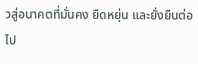วสู่อนาคตที่มั่นคง ยืดหยุ่น และยั่งยืนต่อไป